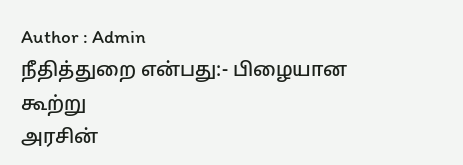Author : Admin
நீதித்துறை என்பது:- பிழையான கூற்று
அரசின்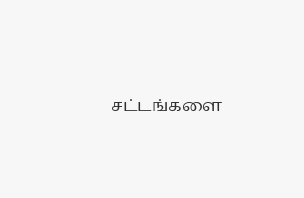சட்டங்களை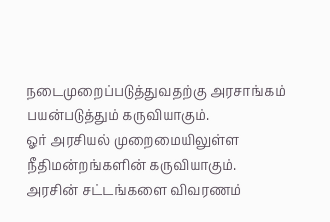நடைமுறைப்படுத்துவதற்கு அரசாங்கம் பயன்படுத்தும் கருவியாகும்.
ஓர் அரசியல் முறைமையிலுள்ள நீதிமன்றங்களின் கருவியாகும்.
அரசின் சட்டங்களை விவரணம்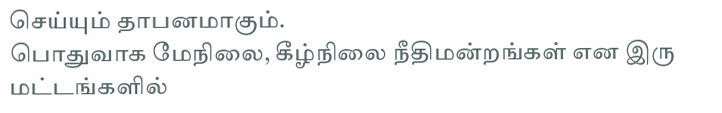செய்யும் தாபனமாகும்.
பொதுவாக மேநிலை, கீழ்நிலை நீதிமன்றங்கள் என இரு மட்டங்களில்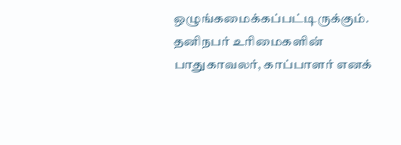ஒழுங்கமைக்கப்பட்டிருக்கும்.
தனிநபர் உரிமைகளின் பாதுகாவலர், காப்பாளர் எனக்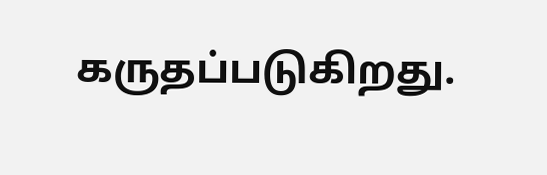கருதப்படுகிறது.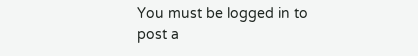You must be logged in to post a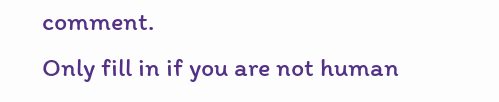comment.
Only fill in if you are not human